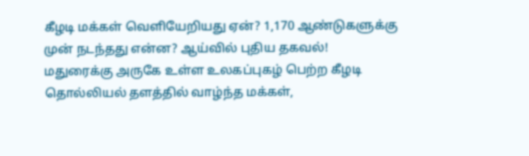கீழடி மக்கள் வெளியேறியது ஏன்? 1,170 ஆண்டுகளுக்கு முன் நடந்தது என்ன? ஆய்வில் புதிய தகவல்!
மதுரைக்கு அருகே உள்ள உலகப்புகழ் பெற்ற கீழடி தொல்லியல் தளத்தில் வாழ்ந்த மக்கள்,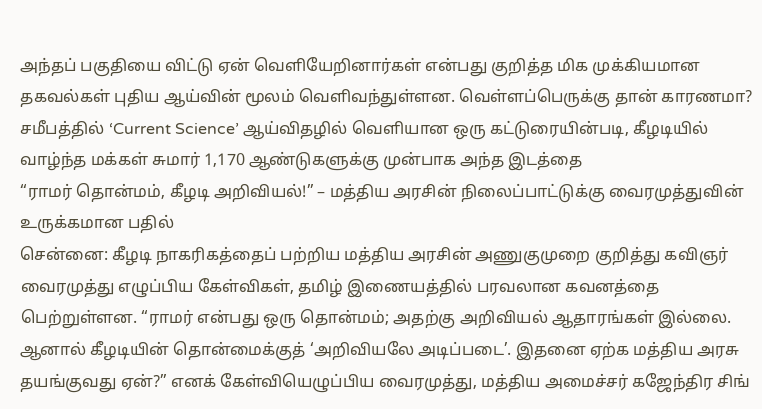அந்தப் பகுதியை விட்டு ஏன் வெளியேறினார்கள் என்பது குறித்த மிக முக்கியமான தகவல்கள் புதிய ஆய்வின் மூலம் வெளிவந்துள்ளன. வெள்ளப்பெருக்கு தான் காரணமா? சமீபத்தில் ‘Current Science’ ஆய்விதழில் வெளியான ஒரு கட்டுரையின்படி, கீழடியில் வாழ்ந்த மக்கள் சுமார் 1,170 ஆண்டுகளுக்கு முன்பாக அந்த இடத்தை
“ராமர் தொன்மம், கீழடி அறிவியல்!” – மத்திய அரசின் நிலைப்பாட்டுக்கு வைரமுத்துவின் உருக்கமான பதில்
சென்னை: கீழடி நாகரிகத்தைப் பற்றிய மத்திய அரசின் அணுகுமுறை குறித்து கவிஞர் வைரமுத்து எழுப்பிய கேள்விகள், தமிழ் இணையத்தில் பரவலான கவனத்தை பெற்றுள்ளன. “ராமர் என்பது ஒரு தொன்மம்; அதற்கு அறிவியல் ஆதாரங்கள் இல்லை. ஆனால் கீழடியின் தொன்மைக்குத் ‘அறிவியலே அடிப்படை’. இதனை ஏற்க மத்திய அரசு தயங்குவது ஏன்?” எனக் கேள்வியெழுப்பிய வைரமுத்து, மத்திய அமைச்சர் கஜேந்திர சிங்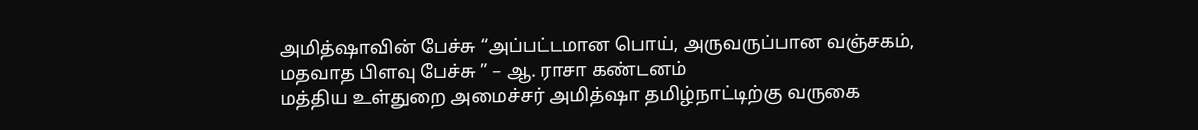அமித்ஷாவின் பேச்சு “அப்பட்டமான பொய், அருவருப்பான வஞ்சகம், மதவாத பிளவு பேச்சு ” – ஆ. ராசா கண்டனம்
மத்திய உள்துறை அமைச்சர் அமித்ஷா தமிழ்நாட்டிற்கு வருகை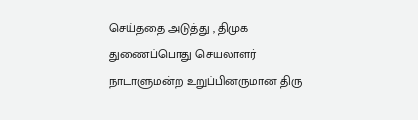செய்ததை அடுத்து , திமுக துணைப்பொது செயலாளர் நாடாளுமன்ற உறுப்பினருமான திரு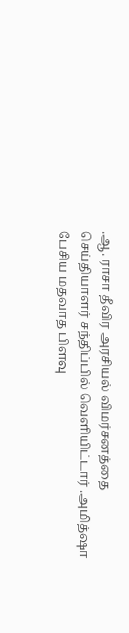.ஆ. ராசா தீவிர அரசியல் விமர்சனத்தை செய்தியாளர் சந்திப்பில் வெளியிட்டார் .அமித்ஷா பேசிய மதவாத பிளவு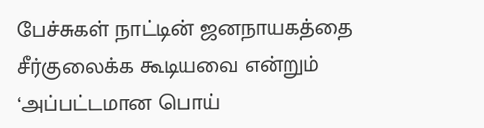பேச்சுகள் நாட்டின் ஜனநாயகத்தை சீர்குலைக்க கூடியவை என்றும் ‘அப்பட்டமான பொய்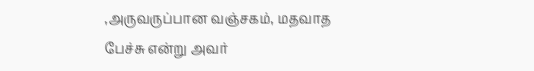,அருவருப்பான வஞ்சகம், மதவாத பேச்சு என்று அவர்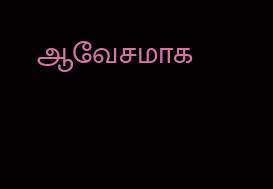ஆவேசமாக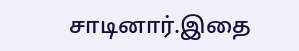சாடினார்.இதை